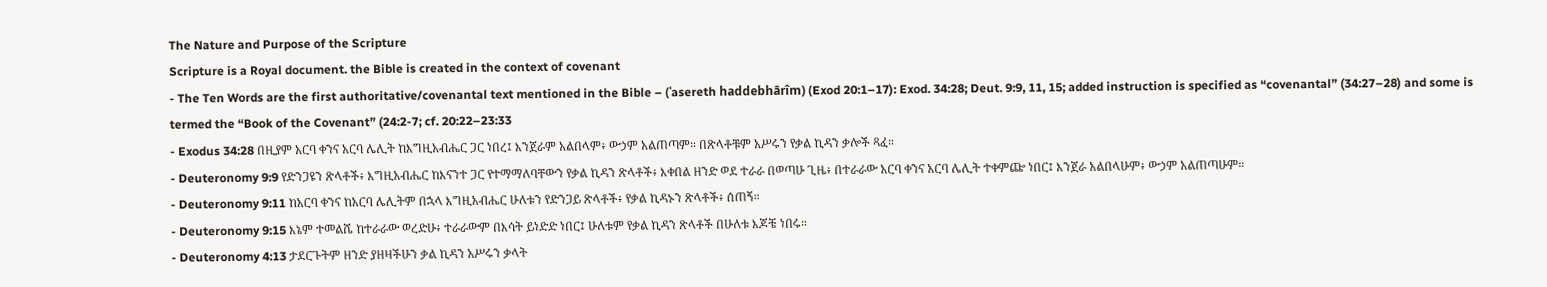The Nature and Purpose of the Scripture
Scripture is a Royal document. the Bible is created in the context of covenant
- The Ten Words are the first authoritative/covenantal text mentioned in the Bible – (ʿasereth haddebhārîm) (Exod 20:1–17): Exod. 34:28; Deut. 9:9, 11, 15; added instruction is specified as “covenantal” (34:27–28) and some is termed the “Book of the Covenant” (24:2-7; cf. 20:22–23:33
- Exodus 34:28 በዚያም አርባ ቀንና አርባ ሌሊት ከእግዚአብሔር ጋር ነበረ፤ እንጀራም አልበላም፥ ውኃም አልጠጣም። በጽላቶቹም አሥሩን የቃል ኪዳን ቃሎች ጻፈ።
- Deuteronomy 9:9 የድንጋዩን ጽላቶች፥ እግዚአብሔር ከእናንተ ጋር የተማማለባቸውን የቃል ኪዳን ጽላቶች፥ እቀበል ዘንድ ወደ ተራራ በወጣሁ ጊዜ፥ በተራራው አርባ ቀንና አርባ ሌሊት ተቀምጬ ነበር፤ እንጀራ አልበላሁም፥ ውኃም አልጠጣሁም።
- Deuteronomy 9:11 ከአርባ ቀንና ከአርባ ሌሊትም በኋላ እግዚአብሔር ሁለቱን የድንጋይ ጽላቶች፥ የቃል ኪዳኑን ጽላቶች፥ ሰጠኝ።
- Deuteronomy 9:15 እኔም ተመልሼ ከተራራው ወረድሁ፥ ተራራውም በእሳት ይነድድ ነበር፤ ሁለቱም የቃል ኪዳን ጽላቶች በሁለቱ እጆቼ ነበሩ።
- Deuteronomy 4:13 ታደርጉትም ዘንድ ያዘዛችሁን ቃል ኪዳን አሥሩን ቃላት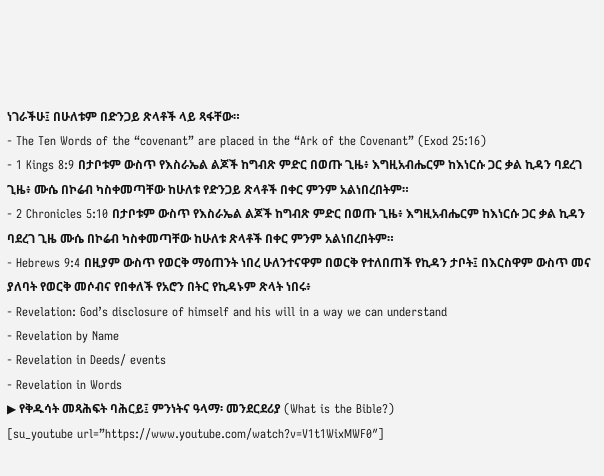ነገራችሁ፤ በሁለቱም በድንጋይ ጽላቶች ላይ ጻፋቸው።
- The Ten Words of the “covenant” are placed in the “Ark of the Covenant” (Exod 25:16)
- 1 Kings 8:9 በታቦቱም ውስጥ የእስራኤል ልጆች ከግብጽ ምድር በወጡ ጊዜ፥ እግዚአብሔርም ከእነርሱ ጋር ቃል ኪዳን ባደረገ ጊዜ፥ ሙሴ በኮሬብ ካስቀመጣቸው ከሁለቱ የድንጋይ ጽላቶች በቀር ምንም አልነበረበትም።
- 2 Chronicles 5:10 በታቦቱም ውስጥ የእስራኤል ልጆች ከግብጽ ምድር በወጡ ጊዜ፥ እግዚአብሔርም ከእነርሱ ጋር ቃል ኪዳን ባደረገ ጊዜ ሙሴ በኮሬብ ካስቀመጣቸው ከሁለቱ ጽላቶች በቀር ምንም አልነበረበትም።
- Hebrews 9:4 በዚያም ውስጥ የወርቅ ማዕጠንት ነበረ ሁለንተናዋም በወርቅ የተለበጠች የኪዳን ታቦት፤ በእርስዋም ውስጥ መና ያለባት የወርቅ መሶብና የበቀለች የአሮን በትር የኪዳኑም ጽላት ነበሩ፥
- Revelation: God’s disclosure of himself and his will in a way we can understand
- Revelation by Name
- Revelation in Deeds/ events
- Revelation in Words
▶ የቅዱሳት መጻሕፍት ባሕርይ፤ ምንነትና ዓላማ፡ መንደርደሪያ (What is the Bible?)
[su_youtube url=”https://www.youtube.com/watch?v=V1t1WixMWF0″]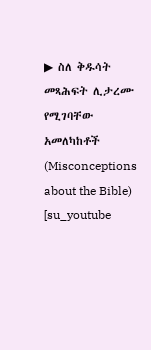▶ ስለ ቅዱሳት መጻሕፍት ሊታረሙ የሚገባቸው አመለካከቶች (Misconceptions about the Bible)
[su_youtube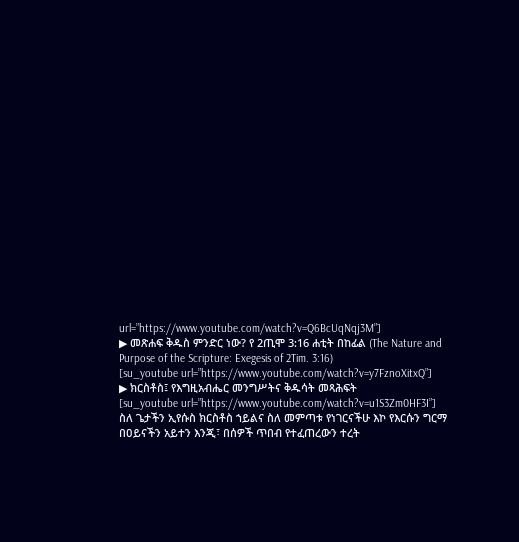url=”https://www.youtube.com/watch?v=Q6BcUqNqj3M”]
▶ መጽሐፍ ቅዱስ ምንድር ነው? የ 2ጢሞ 3:16 ሐቲት በከፊል (The Nature and Purpose of the Scripture: Exegesis of 2Tim. 3:16)
[su_youtube url=”https://www.youtube.com/watch?v=y7FznoXitxQ”]
▶ ክርስቶስ፤ የእግዚአብሔር መንግሥትና ቅዱሳት መጻሕፍት
[su_youtube url=”https://www.youtube.com/watch?v=u1S3Zm0HF3I”]
ስለ ጌታችን ኢየሱስ ክርስቶስ ኀይልና ስለ መምጣቱ የነገርናችሁ እኮ የእርሱን ግርማ በዐይናችን አይተን እንጂ፣ በሰዎች ጥበብ የተፈጠረውን ተረት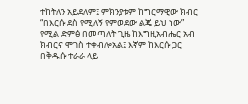ተከትለን አይደለም፤ ምክንያቱም ከግርማዊው ክብር “በእርሱ ደስ የሚለኝ የምወደው ልጄ ይህ ነው” የሚል ድምፅ በመጣለት ጊዜ ከእግዚአብሔር አብ ክብርና ሞገስ ተቀብሎአል፤ እኛም ከእርሱ ጋር በቅዱሱ ተራራ ላይ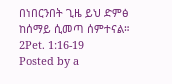በነበርንበት ጊዜ ይህ ድምፅ ከሰማይ ሲመጣ ሰምተናል። 2Pet. 1:16-19
Posted by a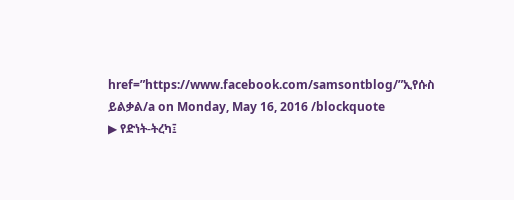href=”https://www.facebook.com/samsontblog/”ኢየሱስ ይልቃል/a on Monday, May 16, 2016 /blockquote
▶ የድነት-ትረካ፤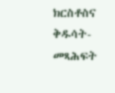ክርስቶስና ቅዱሳት-መጻሕፍት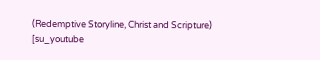(Redemptive Storyline, Christ and Scripture)
[su_youtube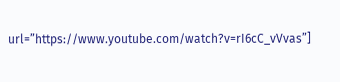url=”https://www.youtube.com/watch?v=rI6cC_vVvas”]